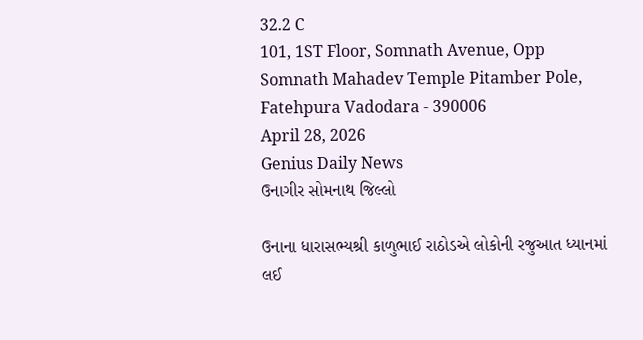32.2 C
101, 1ST Floor, Somnath Avenue, Opp Somnath Mahadev Temple Pitamber Pole, Fatehpura Vadodara - 390006
April 28, 2026
Genius Daily News
ઉનાગીર સોમનાથ જિલ્લો

ઉનાના ધારાસભ્યશ્રી કાળુભાઈ રાઠોડએ લોકોની રજુઆત ધ્યાનમાં લઈ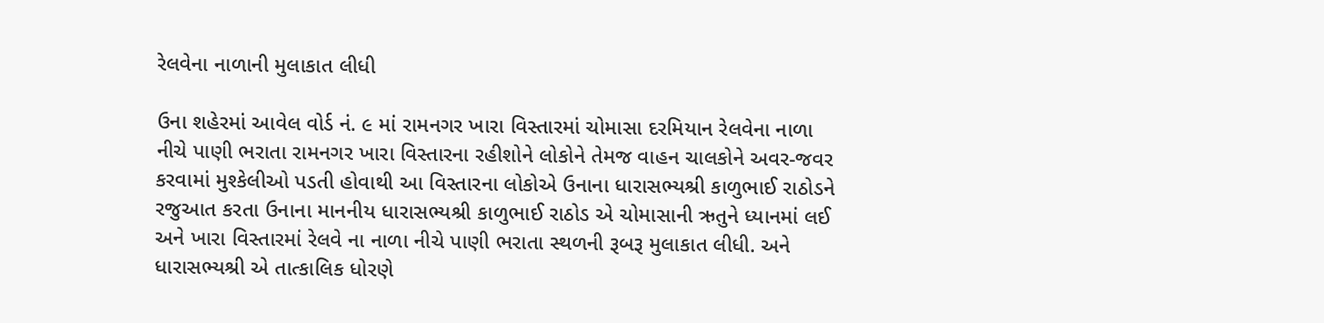રેલવેના નાળાની મુલાકાત લીધી

ઉના શહેરમાં આવેલ વોર્ડ નં. ૯ માં રામનગર ખારા વિસ્તારમાં ચોમાસા દરમિયાન રેલવેના નાળા નીચે પાણી ભરાતા રામનગર ખારા વિસ્તારના રહીશોને લોકોને તેમજ વાહન ચાલકોને અવર-જવર કરવામાં મુશ્કેલીઓ પડતી હોવાથી આ વિસ્તારના લોકોએ ઉનાના ધારાસભ્યશ્રી કાળુભાઈ રાઠોડને રજુઆત કરતા ઉનાના માનનીય ધારાસભ્યશ્રી કાળુભાઈ રાઠોડ એ ચોમાસાની ઋતુને ધ્યાનમાં લઈ અને ખારા વિસ્તારમાં રેલવે ના નાળા નીચે પાણી ભરાતા સ્થળની રૂબરૂ મુલાકાત લીધી. અને ધારાસભ્યશ્રી એ તાત્કાલિક ધોરણે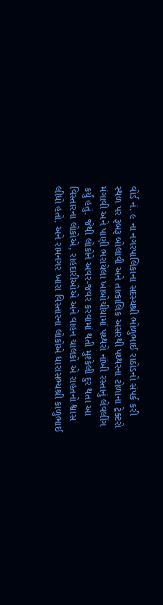વોર્ડ નં. ૯ ના નગરપાલિકાના સદસ્યશ્રી ભોળુભાઈ રાઠોડનો સંપર્ક કરી સ્થળ પર રૂબરૂ બોલાવી અને તાત્કાલિક અસરથી પથ્થરના ટોળાના ટ્રેક્ટરો મંગાવી અને પાણી ભરાયેલા ખાબોચીયામાં પથ્થરો નાંખી રસ્તાનું લેવલીંગ કર્યું હતું. જેથી લોકોને અવર-જવર કરવામાં થતી મુશ્કેલી દુર થતા આ વિસ્તારના લોકોએ, રાહદારીઓએ અને વાહન ચાલકો એ રાહતનો શ્વાસ લીધો હતો. અને રામનગર ખારા વિસ્તારના લોકોએ ધારાસભ્યશ્રી કાળુભાઈ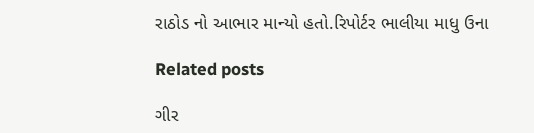રાઠોડ નો આભાર માન્યો હતો.રિપોર્ટર ભાલીયા માધુ ઉના

Related posts

ગીર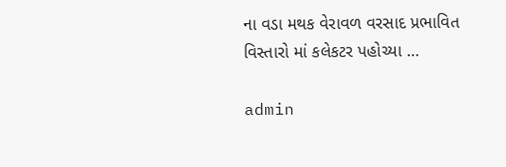ના વડા મથક વેરાવળ વરસાદ પ્રભાવિત વિસ્તારો માં કલેકટર પહોચ્યા …

admin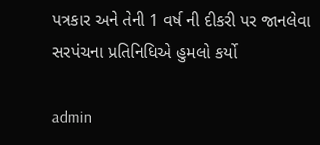પત્રકાર અને તેની 1 વર્ષ ની દીકરી પર જાનલેવા સરપંચના પ્રતિનિધિએ હુમલો કર્યો

admin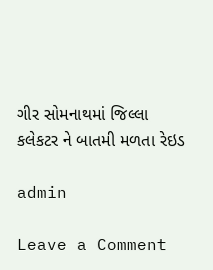ગીર સોમનાથમાં જિલ્લા કલેકટર ને બાતમી મળતા રેઇડ

admin

Leave a Comment